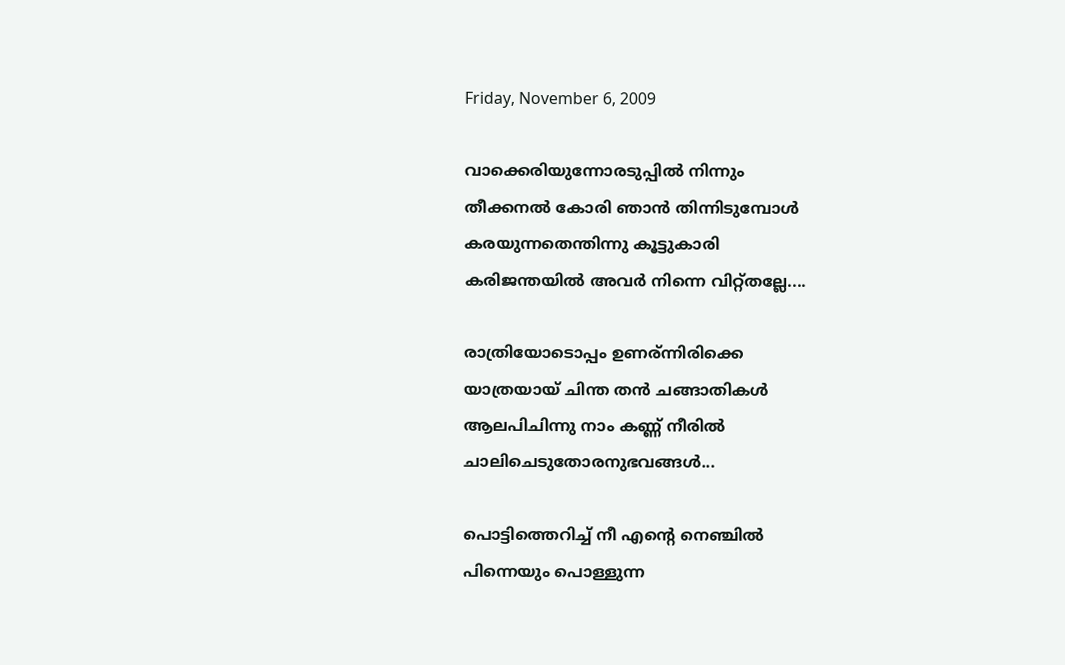Friday, November 6, 2009

വാക്കെരിയുന്നോരടുപ്പില്‍ നിന്നും
തീക്കനല്‍ കോരി ഞാന്‍ തിന്നിടുമ്പോള്‍
കരയുന്നതെന്തിന്നു കൂട്ടുകാരി
കരിജന്തയില്‍ അവര്‍ നിന്നെ വിറ്റ്‌തല്ലേ....

രാത്രിയോടൊപ്പം ഉണര്ന്നിരിക്കെ
യാത്രയായ്‌ ചിന്ത തന്‍ ചങ്ങാതികള്‍
ആലപിചിന്നു നാം കണ്ണ് നീരില്‍
ചാലിചെടുതോരനുഭവങ്ങള്‍...

പൊട്ടിത്തെറിച്ച് നീ എന്‍റെ നെഞ്ചില്‍
പിന്നെയും പൊള്ളുന്ന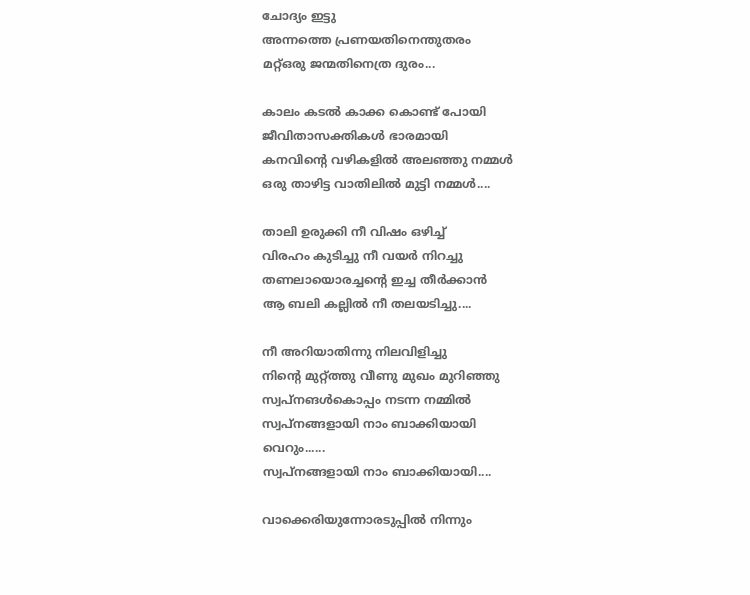ചോദ്യം ഇട്ടു
അന്നത്തെ പ്രണയതിനെന്തുതരം
മറ്റ്‌ഒരു ജന്മതിനെത്ര ദുരം...

കാലം കടല്‍ കാക്ക കൊണ്ട് പോയി
ജീവിതാസക്തികള്‍ ഭാരമായി
കനവിന്‍റെ വഴികളില്‍ അലഞ്ഞു നമ്മള്‍
ഒരു താഴിട്ട വാതിലില്‍ മുട്ടി നമ്മള്‍....

താലി ഉരുക്കി നീ വിഷം ഒഴിച്ച്
വിരഹം കുടിച്ചു നീ വയര്‍ നിറച്ചു
തണലായൊരച്ചന്റെ ഇച്ച തീർക്കാൻ
ആ ബലി കല്ലില്‍ നീ തലയടിച്ചു....

നീ അറിയാതിന്നു നിലവിളിച്ചു
നിന്‍റെ മുറ്റ്‌ത്തു വീണു മുഖം മുറിഞ്ഞു
സ്വപ്നങള്‍കൊപ്പം നടന്ന നമ്മില്‍
സ്വപ്നങ്ങളായി നാം ബാക്കിയായി
വെറും......
സ്വപ്നങ്ങളായി നാം ബാക്കിയായി....

വാക്കെരിയുന്നോരടുപ്പില്‍ നിന്നും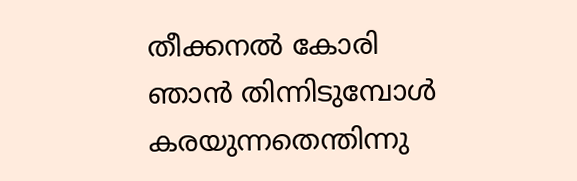തീക്കനല്‍ കോരി ഞാന്‍ തിന്നിടുമ്പോള്‍
കരയുന്നതെന്തിന്നു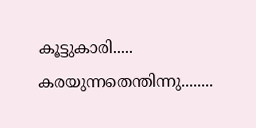കൂട്ടുകാരി.....
കരയുന്നതെന്തിന്നു........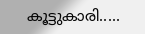കൂട്ടുകാരി.....